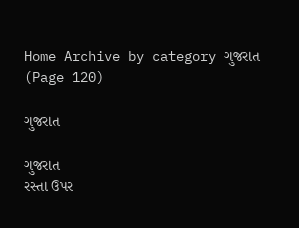Home Archive by category ગુજરાત (Page 120)

ગુજરાત

ગુજરાત
રસ્તા ઉપર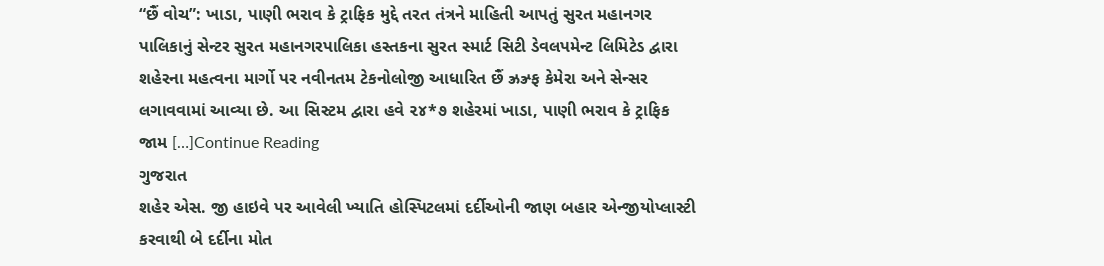“છૈં વોચ”: ખાડા, પાણી ભરાવ કે ટ્રાફિક મુદ્દે તરત તંત્રને માહિતી આપતું સુરત મહાનગર પાલિકાનું સેન્ટર સુરત મહાનગરપાલિકા હસ્તકના સુરત સ્માર્ટ સિટી ડેવલપમેન્ટ લિમિટેડ દ્વારા શહેરના મહત્વના માર્ગો પર નવીનતમ ટેકનોલોજી આધારિત છૈં ઝ્રઝ્ર્ફ કેમેરા અને સેન્સર લગાવવામાં આવ્યા છે. આ સિસ્ટમ દ્વારા હવે ૨૪*૭ શહેરમાં ખાડા, પાણી ભરાવ કે ટ્રાફિક જામ […]Continue Reading
ગુજરાત
શહેર એસ. જી હાઇવે પર આવેલી ખ્યાતિ હોસ્પિટલમાં દર્દીઓની જાણ બહાર એન્જીયોપ્લાસ્ટી કરવાથી બે દર્દીના મોત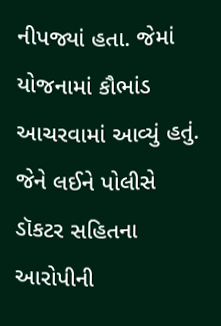નીપજ્યાં હતા. જેમાં યોજનામાં કૌભાંડ આચરવામાં આવ્યું હતું. જેને લઈને પોલીસે ડૉકટર સહિતના આરોપીની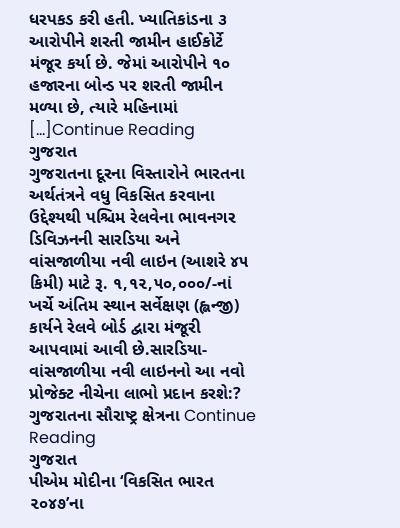ધરપકડ કરી હતી. ખ્યાતિકાંડના ૩ આરોપીને શરતી જામીન હાઈકોર્ટે મંજૂર કર્યા છે. જેમાં આરોપીને ૧૦ હજારના બોન્ડ પર શરતી જામીન મળ્યા છે, ત્યારે મહિનામાં […]Continue Reading
ગુજરાત
ગુજરાતના દૂરના વિસ્તારોને ભારતના અર્થતંત્રને વધુ વિકસિત કરવાના ઉદ્દેશ્યથી પશ્ચિમ રેલવેના ભાવનગર ડિવિઝનની સારડિયા અને વાંસજાળીયા નવી લાઇન (આશરે ૪૫ કિમી) માટે રૂ. ૧,૧૨,૫૦,૦૦૦/-નાં ખર્ચે અંતિમ સ્થાન સર્વેક્ષણ (હ્લન્જી) કાર્યને રેલવે બોર્ડ દ્વારા મંજૂરી આપવામાં આવી છે.સારડિયા- વાંસજાળીયા નવી લાઇનનો આ નવો પ્રોજેક્ટ નીચેના લાભો પ્રદાન કરશે:? ગુજરાતના સૌરાષ્ટ્ર ક્ષેત્રના Continue Reading
ગુજરાત
પીએમ મોદીના ‘વિકસિત ભારત ૨૦૪૭’ના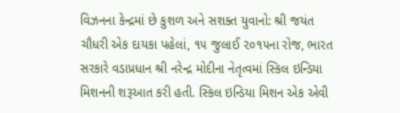વિઝનના કેન્દ્રમાં છે કુશળ અને સશક્ત યુવાનો: શ્રી જયંત ચૌધરી એક દાયકા પહેલાં, ૧૫ જુલાઈ ૨૦૧૫ના રોજ, ભારત સરકારે વડાપ્રધાન શ્રી નરેન્દ્ર મોદીના નેતૃત્વમાં સ્કિલ ઇન્ડિયા મિશનની શરૂઆત કરી હતી. સ્કિલ ઇન્ડિયા મિશન એક એવી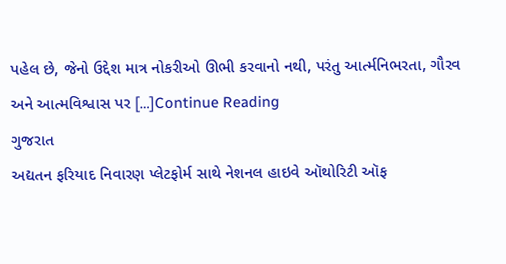પહેલ છે, જેનો ઉદ્દેશ માત્ર નોકરીઓ ઊભી કરવાનો નથી, પરંતુ આર્ત્મનિભરતા, ગૌરવ અને આત્મવિશ્વાસ પર […]Continue Reading
ગુજરાત
અદ્યતન ફરિયાદ નિવારણ પ્લેટફોર્મ સાથે નેશનલ હાઇવે ઑથોરિટી ઑફ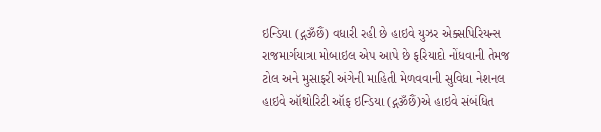ઇન્ડિયા (દ્ગૐછૈં) વધારી રહી છે હાઇવે યુઝર એક્સપિરિયન્સ રાજમાર્ગયાત્રા મોબાઇલ એપ આપે છે ફરિયાદો નોંધવાની તેમજ ટોલ અને મુસાફરી અંગેની માહિતી મેળવવાની સુવિધા નેશનલ હાઇવે ઑથોરિટી ઑફ ઇન્ડિયા (દ્ગૐછૈં)એ હાઇવે સંબંધિત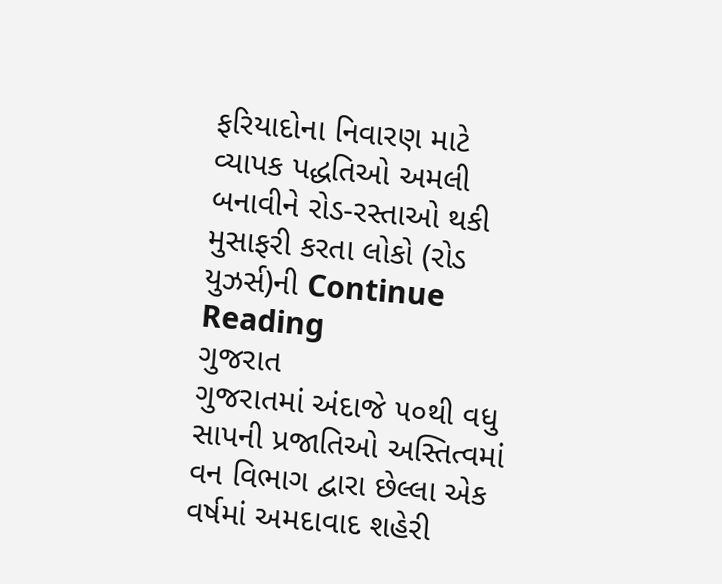ફરિયાદોના નિવારણ માટે વ્યાપક પદ્ધતિઓ અમલી બનાવીને રોડ-રસ્તાઓ થકી મુસાફરી કરતા લોકો (રોડ યુઝર્સ)ની Continue Reading
ગુજરાત
ગુજરાતમાં અંદાજે ૫૦થી વધુ સાપની પ્રજાતિઓ અસ્તિત્વમાં વન વિભાગ દ્વારા છેલ્લા એક વર્ષમાં અમદાવાદ શહેરી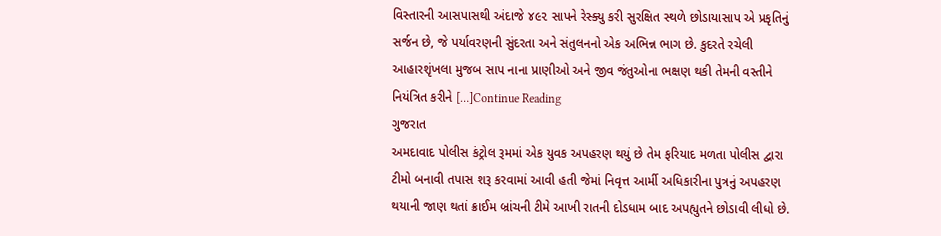વિસ્તારની આસપાસથી અંદાજે ૪૯૨ સાપને રેસ્ક્યુ કરી સુરક્ષિત સ્થળે છોડાયાસાપ એ પ્રકૃતિનું સર્જન છે, જે પર્યાવરણની સુંદરતા અને સંતુલનનો એક અભિન્ન ભાગ છે. કુદરતે રચેલી આહારશૃંખલા મુજબ સાપ નાના પ્રાણીઓ અને જીવ જંતુઓના ભક્ષણ થકી તેમની વસ્તીને નિયંત્રિત કરીને […]Continue Reading
ગુજરાત
અમદાવાદ પોલીસ કંટ્રોલ રૂમમાં એક યુવક અપહરણ થયું છે તેમ ફરિયાદ મળતા પોલીસ દ્વારા ટીમો બનાવી તપાસ શરૂ કરવામાં આવી હતી જેમાં નિવૃત્ત આર્મી અધિકારીના પુત્રનું અપહરણ થયાની જાણ થતાં ક્રાઈમ બ્રાંચની ટીમે આખી રાતની દોડધામ બાદ અપહ્યુતને છોડાવી લીધો છે.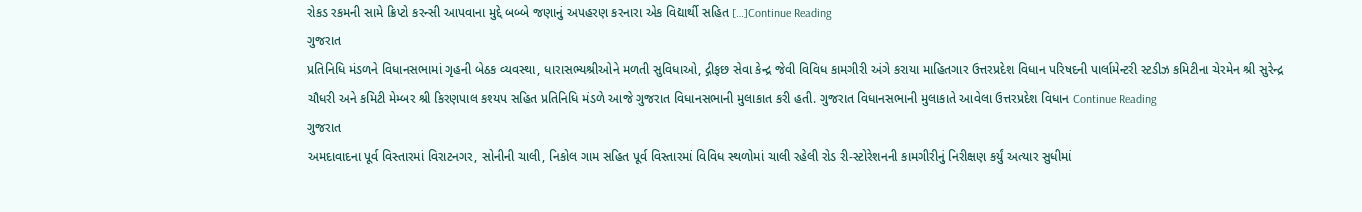રોકડ રકમની સામે ક્રિપ્ટો કરન્સી આપવાના મુદ્દે બબ્બે જણાનું અપહરણ કરનારા એક વિદ્યાર્થી સહિત […]Continue Reading
ગુજરાત
પ્રતિનિધિ મંડળને વિધાનસભામાં ગૃહની બેઠક વ્યવસ્થા, ધારાસભ્યશ્રીઓને મળતી સુવિધાઓ, દ્ગીફછ સેવા કેન્દ્ર જેવી વિવિધ કામગીરી અંગે કરાયા માહિતગાર ઉત્તરપ્રદેશ વિધાન પરિષદની પાર્લામેન્ટરી સ્ટડીઝ કમિટીના ચેરમેન શ્રી સુરેન્દ્ર ચૌધરી અને કમિટી મેમ્બર શ્રી કિરણપાલ કશ્યપ સહિત પ્રતિનિધિ મંડળે આજે ગુજરાત વિધાનસભાની મુલાકાત કરી હતી. ગુજરાત વિધાનસભાની મુલાકાતે આવેલા ઉત્તરપ્રદેશ વિધાન Continue Reading
ગુજરાત
અમદાવાદના પૂર્વ વિસ્તારમાં વિરાટનગર, સોનીની ચાલી, નિકોલ ગામ સહિત પૂર્વ વિસ્તારમાં વિવિધ સ્થળોમાં ચાલી રહેલી રોડ રી-સ્ટોરેશનની કામગીરીનું નિરીક્ષણ કર્યું અત્યાર સુધીમાં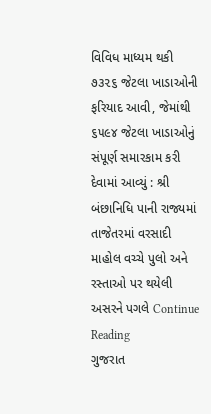વિવિધ માધ્યમ થકી ૭૩૨૬ જેટલા ખાડાઓની ફરિયાદ આવી, જેમાંથી ૬૫૯૪ જેટલા ખાડાઓનું સંપૂર્ણ સમારકામ કરી દેવામાં આવ્યું : શ્રી બંછાનિધિ પાની રાજ્યમાં તાજેતરમાં વરસાદી માહોલ વચ્ચે પુલો અને રસ્તાઓ પર થયેલી અસરને પગલે Continue Reading
ગુજરાત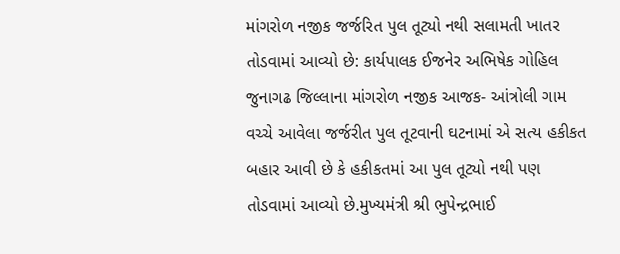માંગરોળ નજીક જર્જરિત પુલ તૂટ્યો નથી સલામતી ખાતર તોડવામાં આવ્યો છે: કાર્યપાલક ઈજનેર અભિષેક ગોહિલ જુનાગઢ જિલ્લાના માંગરોળ નજીક આજક- આંત્રોલી ગામ વચ્ચે આવેલા જર્જરીત પુલ તૂટવાની ઘટનામાં એ સત્ય હકીકત બહાર આવી છે કે હકીકતમાં આ પુલ તૂટ્યો નથી પણ તોડવામાં આવ્યો છે.મુખ્યમંત્રી શ્રી ભુપેન્દ્રભાઈ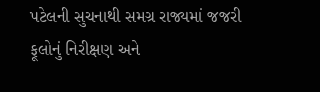પટેલની સુચનાથી સમગ્ર રાજ્યમાં જજરી ફૂલોનું નિરીક્ષણ અને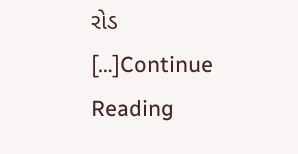રોડ […]Continue Reading